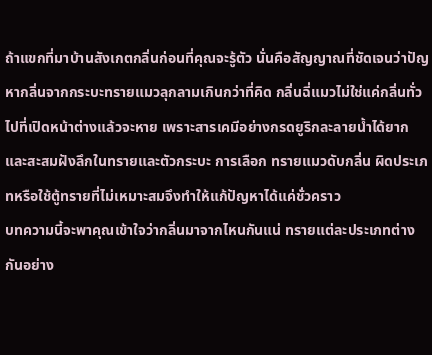ถ้าแขกที่มาบ้านสังเกตกลิ่นก่อนที่คุณจะรู้ตัว นั่นคือสัญญาณที่ชัดเจนว่าปัญหากลิ่นจากกระบะทรายแมวลุกลามเกินกว่าที่คิด กลิ่นฉี่แมวไม่ใช่แค่กลิ่นทั่วไปที่เปิดหน้าต่างแล้วจะหาย เพราะสารเคมีอย่างกรดยูริกละลายน้ำได้ยากและสะสมฝังลึกในทรายและตัวกระบะ การเลือก ทรายแมวดับกลิ่น ผิดประเภทหรือใช้ตู้ทรายที่ไม่เหมาะสมจึงทำให้แก้ปัญหาได้แค่ชั่วคราว
บทความนี้จะพาคุณเข้าใจว่ากลิ่นมาจากไหนกันแน่ ทรายแต่ละประเภทต่างกันอย่าง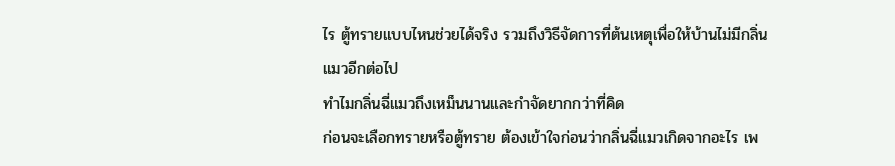ไร ตู้ทรายแบบไหนช่วยได้จริง รวมถึงวิธีจัดการที่ต้นเหตุเพื่อให้บ้านไม่มีกลิ่นแมวอีกต่อไป
ทำไมกลิ่นฉี่แมวถึงเหม็นนานและกำจัดยากกว่าที่คิด
ก่อนจะเลือกทรายหรือตู้ทราย ต้องเข้าใจก่อนว่ากลิ่นฉี่แมวเกิดจากอะไร เพ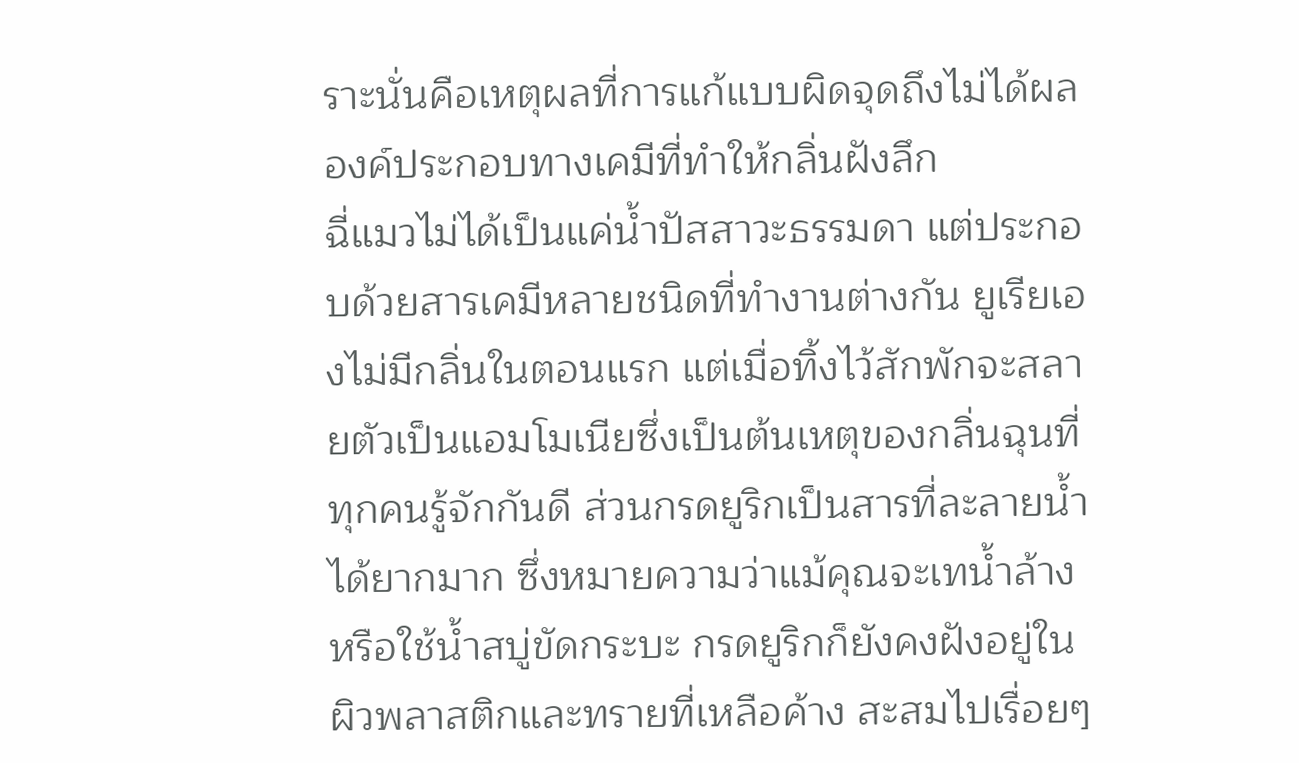ราะนั่นคือเหตุผลที่การแก้แบบผิดจุดถึงไม่ได้ผล
องค์ประกอบทางเคมีที่ทำให้กลิ่นฝังลึก
ฉี่แมวไม่ได้เป็นแค่น้ำปัสสาวะธรรมดา แต่ประกอบด้วยสารเคมีหลายชนิดที่ทำงานต่างกัน ยูเรียเองไม่มีกลิ่นในตอนแรก แต่เมื่อทิ้งไว้สักพักจะสลายตัวเป็นแอมโมเนียซึ่งเป็นต้นเหตุของกลิ่นฉุนที่ทุกคนรู้จักกันดี ส่วนกรดยูริกเป็นสารที่ละลายน้ำได้ยากมาก ซึ่งหมายความว่าแม้คุณจะเทน้ำล้างหรือใช้น้ำสบู่ขัดกระบะ กรดยูริกก็ยังคงฝังอยู่ในผิวพลาสติกและทรายที่เหลือค้าง สะสมไปเรื่อยๆ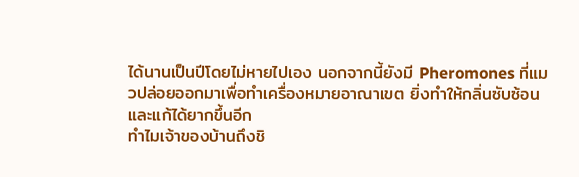ได้นานเป็นปีโดยไม่หายไปเอง นอกจากนี้ยังมี Pheromones ที่แมวปล่อยออกมาเพื่อทำเครื่องหมายอาณาเขต ยิ่งทำให้กลิ่นซับซ้อนและแก้ได้ยากขึ้นอีก
ทำไมเจ้าของบ้านถึงชิ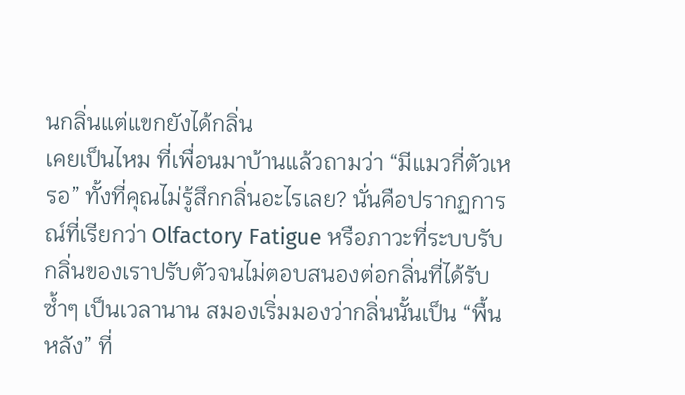นกลิ่นแต่แขกยังได้กลิ่น
เคยเป็นไหม ที่เพื่อนมาบ้านแล้วถามว่า “มีแมวกี่ตัวเหรอ” ทั้งที่คุณไม่รู้สึกกลิ่นอะไรเลย? นั่นคือปรากฏการณ์ที่เรียกว่า Olfactory Fatigue หรือภาวะที่ระบบรับกลิ่นของเราปรับตัวจนไม่ตอบสนองต่อกลิ่นที่ได้รับซ้ำๆ เป็นเวลานาน สมองเริ่มมองว่ากลิ่นนั้นเป็น “พื้นหลัง” ที่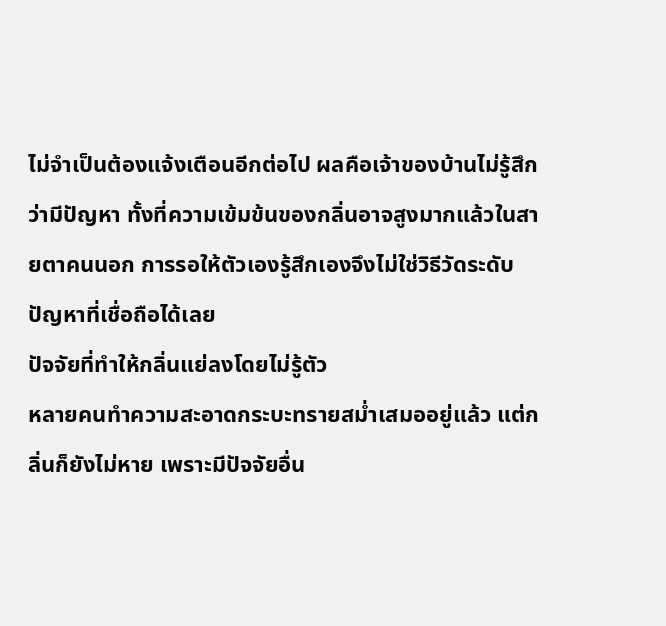ไม่จำเป็นต้องแจ้งเตือนอีกต่อไป ผลคือเจ้าของบ้านไม่รู้สึกว่ามีปัญหา ทั้งที่ความเข้มข้นของกลิ่นอาจสูงมากแล้วในสายตาคนนอก การรอให้ตัวเองรู้สึกเองจึงไม่ใช่วิธีวัดระดับปัญหาที่เชื่อถือได้เลย
ปัจจัยที่ทำให้กลิ่นแย่ลงโดยไม่รู้ตัว
หลายคนทำความสะอาดกระบะทรายสม่ำเสมออยู่แล้ว แต่กลิ่นก็ยังไม่หาย เพราะมีปัจจัยอื่น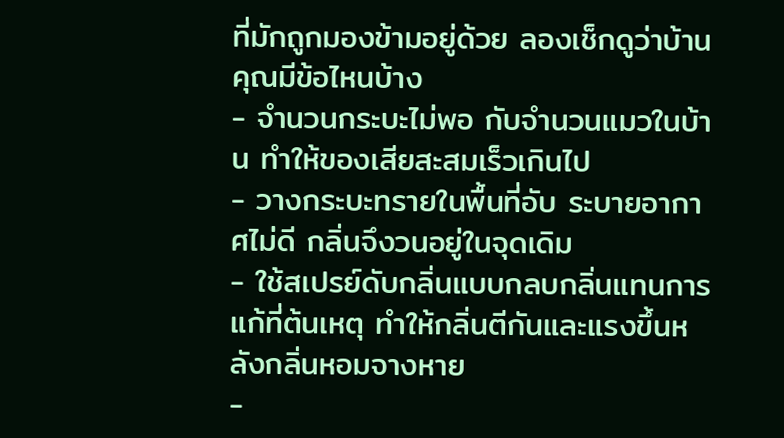ที่มักถูกมองข้ามอยู่ด้วย ลองเช็กดูว่าบ้านคุณมีข้อไหนบ้าง
- จำนวนกระบะไม่พอ กับจำนวนแมวในบ้าน ทำให้ของเสียสะสมเร็วเกินไป
- วางกระบะทรายในพื้นที่อับ ระบายอากาศไม่ดี กลิ่นจึงวนอยู่ในจุดเดิม
- ใช้สเปรย์ดับกลิ่นแบบกลบกลิ่นแทนการแก้ที่ต้นเหตุ ทำให้กลิ่นตีกันและแรงขึ้นหลังกลิ่นหอมจางหาย
-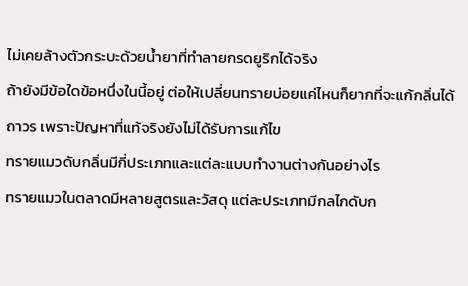ไม่เคยล้างตัวกระบะด้วยน้ำยาที่ทำลายกรดยูริกได้จริง
ถ้ายังมีข้อใดข้อหนึ่งในนี้อยู่ ต่อให้เปลี่ยนทรายบ่อยแค่ไหนก็ยากที่จะแก้กลิ่นได้ถาวร เพราะปัญหาที่แท้จริงยังไม่ได้รับการแก้ไข
ทรายแมวดับกลิ่นมีกี่ประเภทและแต่ละแบบทำงานต่างกันอย่างไร
ทรายแมวในตลาดมีหลายสูตรและวัสดุ แต่ละประเภทมีกลไกดับก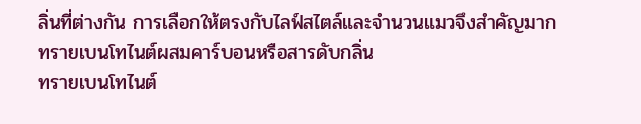ลิ่นที่ต่างกัน การเลือกให้ตรงกับไลฟ์สไตล์และจำนวนแมวจึงสำคัญมาก
ทรายเบนโทไนต์ผสมคาร์บอนหรือสารดับกลิ่น
ทรายเบนโทไนต์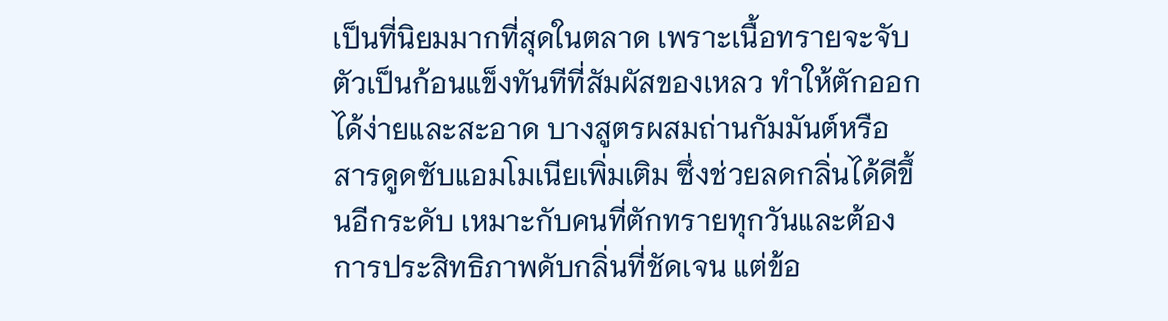เป็นที่นิยมมากที่สุดในตลาด เพราะเนื้อทรายจะจับตัวเป็นก้อนแข็งทันทีที่สัมผัสของเหลว ทำให้ตักออกได้ง่ายและสะอาด บางสูตรผสมถ่านกัมมันต์หรือสารดูดซับแอมโมเนียเพิ่มเติม ซึ่งช่วยลดกลิ่นได้ดีขึ้นอีกระดับ เหมาะกับคนที่ตักทรายทุกวันและต้องการประสิทธิภาพดับกลิ่นที่ชัดเจน แต่ข้อ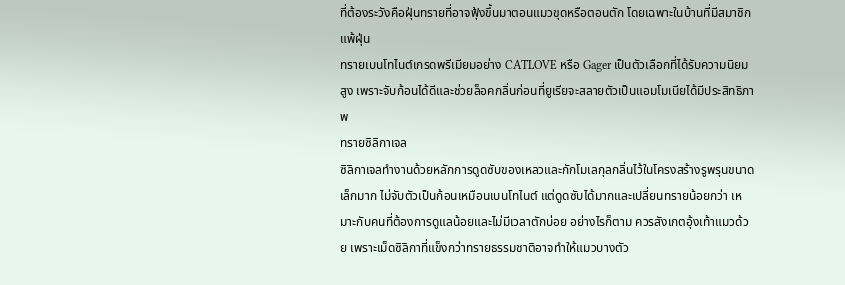ที่ต้องระวังคือฝุ่นทรายที่อาจฟุ้งขึ้นมาตอนแมวขุดหรือตอนตัก โดยเฉพาะในบ้านที่มีสมาชิกแพ้ฝุ่น
ทรายเบนโทไนต์เกรดพรีเมียมอย่าง CATLOVE หรือ Gager เป็นตัวเลือกที่ได้รับความนิยมสูง เพราะจับก้อนได้ดีและช่วยล็อคกลิ่นก่อนที่ยูเรียจะสลายตัวเป็นแอมโมเนียได้มีประสิทธิภาพ
ทรายซิลิกาเจล
ซิลิกาเจลทำงานด้วยหลักการดูดซับของเหลวและกักโมเลกุลกลิ่นไว้ในโครงสร้างรูพรุนขนาดเล็กมาก ไม่จับตัวเป็นก้อนเหมือนเบนโทไนต์ แต่ดูดซับได้มากและเปลี่ยนทรายน้อยกว่า เหมาะกับคนที่ต้องการดูแลน้อยและไม่มีเวลาตักบ่อย อย่างไรก็ตาม ควรสังเกตอุ้งเท้าแมวด้วย เพราะเม็ดซิลิกาที่แข็งกว่าทรายธรรมชาติอาจทำให้แมวบางตัว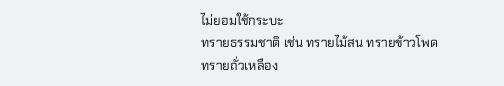ไม่ยอมใช้กระบะ
ทรายธรรมชาติ เช่น ทรายไม้สน ทรายข้าวโพด ทรายถั่วเหลือง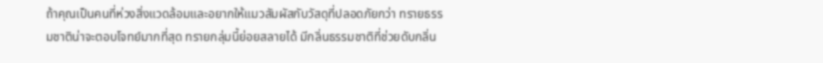ถ้าคุณเป็นคนที่ห่วงสิ่งแวดล้อมและอยากให้แมวสัมผัสกับวัสดุที่ปลอดภัยกว่า ทรายธรรมชาติน่าจะตอบโจทย์มากที่สุด ทรายกลุ่มนี้ย่อยสลายได้ มีกลิ่นธรรมชาติที่ช่วยดับกลิ่น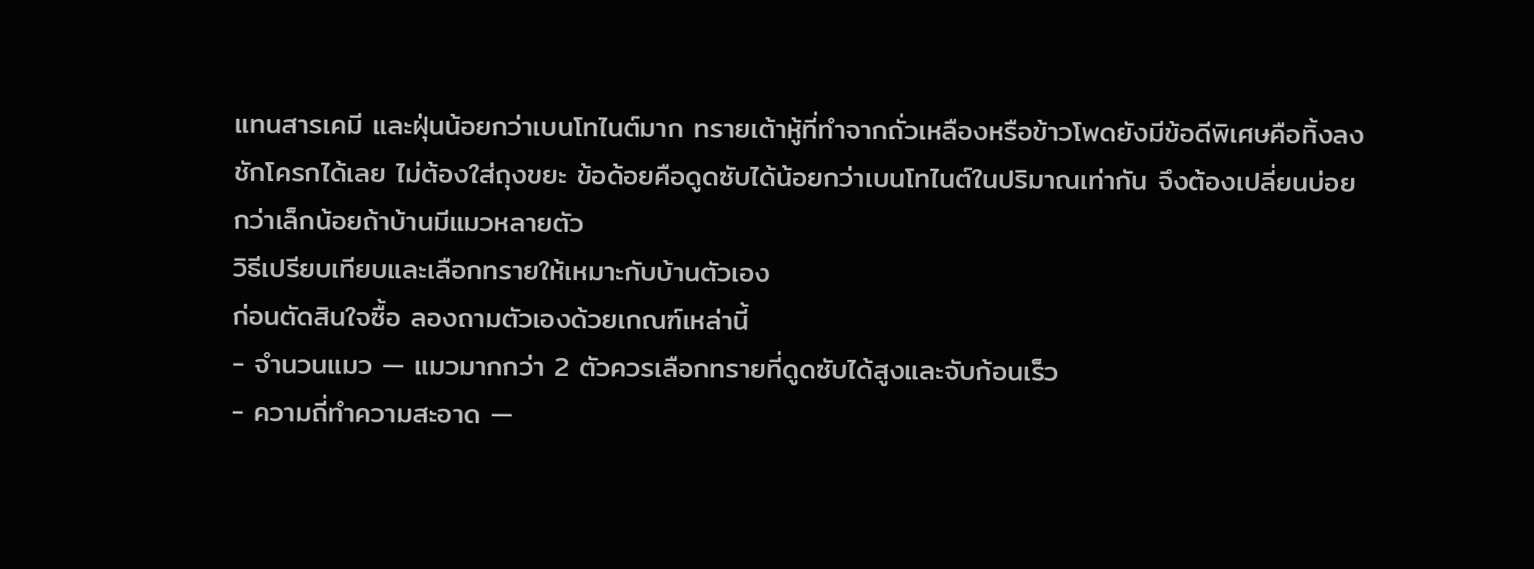แทนสารเคมี และฝุ่นน้อยกว่าเบนโทไนต์มาก ทรายเต้าหู้ที่ทำจากถั่วเหลืองหรือข้าวโพดยังมีข้อดีพิเศษคือทิ้งลงชักโครกได้เลย ไม่ต้องใส่ถุงขยะ ข้อด้อยคือดูดซับได้น้อยกว่าเบนโทไนต์ในปริมาณเท่ากัน จึงต้องเปลี่ยนบ่อยกว่าเล็กน้อยถ้าบ้านมีแมวหลายตัว
วิธีเปรียบเทียบและเลือกทรายให้เหมาะกับบ้านตัวเอง
ก่อนตัดสินใจซื้อ ลองถามตัวเองด้วยเกณฑ์เหล่านี้
- จำนวนแมว — แมวมากกว่า 2 ตัวควรเลือกทรายที่ดูดซับได้สูงและจับก้อนเร็ว
- ความถี่ทำความสะอาด —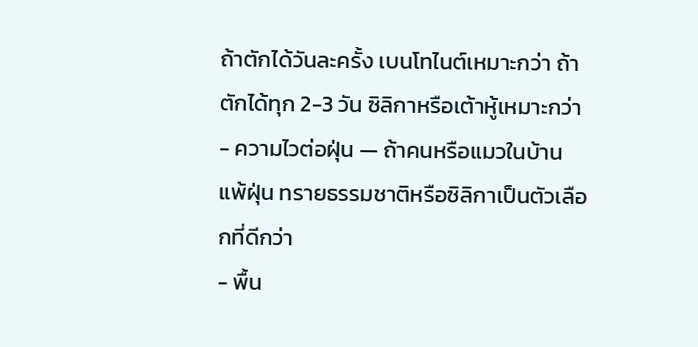ถ้าตักได้วันละครั้ง เบนโทไนต์เหมาะกว่า ถ้าตักได้ทุก 2-3 วัน ซิลิกาหรือเต้าหู้เหมาะกว่า
- ความไวต่อฝุ่น — ถ้าคนหรือแมวในบ้านแพ้ฝุ่น ทรายธรรมชาติหรือซิลิกาเป็นตัวเลือกที่ดีกว่า
- พื้น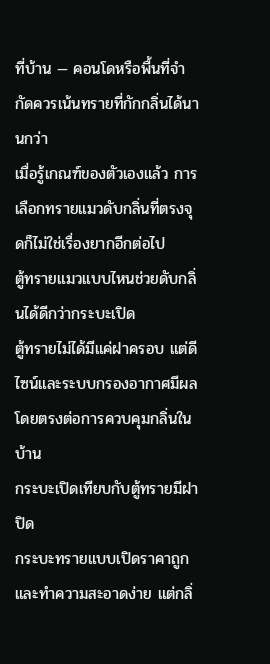ที่บ้าน — คอนโดหรือพื้นที่จำกัดควรเน้นทรายที่กักกลิ่นได้นานกว่า
เมื่อรู้เกณฑ์ของตัวเองแล้ว การเลือกทรายแมวดับกลิ่นที่ตรงจุดก็ไม่ใช่เรื่องยากอีกต่อไป
ตู้ทรายแมวแบบไหนช่วยดับกลิ่นได้ดีกว่ากระบะเปิด
ตู้ทรายไม่ได้มีแค่ฝาครอบ แต่ดีไซน์และระบบกรองอากาศมีผลโดยตรงต่อการควบคุมกลิ่นในบ้าน
กระบะเปิดเทียบกับตู้ทรายมีฝาปิด
กระบะทรายแบบเปิดราคาถูกและทำความสะอาดง่าย แต่กลิ่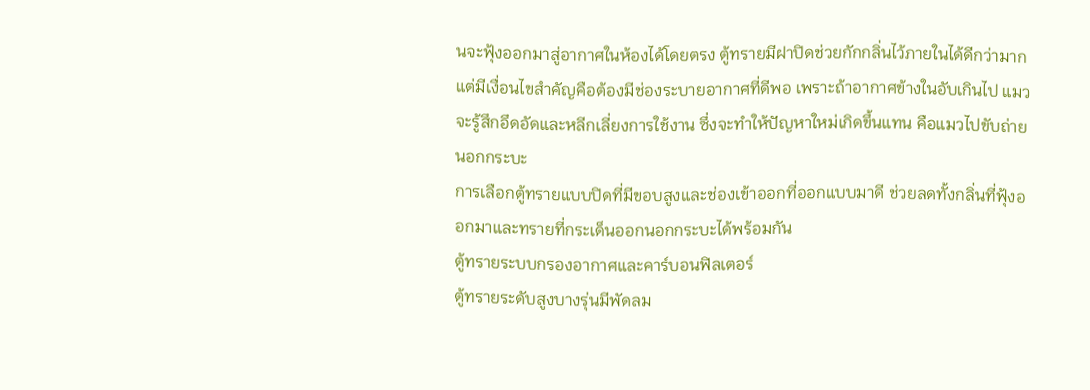นจะฟุ้งออกมาสู่อากาศในห้องได้โดยตรง ตู้ทรายมีฝาปิดช่วยกักกลิ่นไว้ภายในได้ดีกว่ามาก แต่มีเงื่อนไขสำคัญคือต้องมีช่องระบายอากาศที่ดีพอ เพราะถ้าอากาศข้างในอับเกินไป แมวจะรู้สึกอึดอัดและหลีกเลี่ยงการใช้งาน ซึ่งจะทำให้ปัญหาใหม่เกิดขึ้นแทน คือแมวไปขับถ่ายนอกกระบะ
การเลือกตู้ทรายแบบปิดที่มีขอบสูงและช่องเข้าออกที่ออกแบบมาดี ช่วยลดทั้งกลิ่นที่ฟุ้งออกมาและทรายที่กระเด็นออกนอกกระบะได้พร้อมกัน
ตู้ทรายระบบกรองอากาศและคาร์บอนฟิลเตอร์
ตู้ทรายระดับสูงบางรุ่นมีพัดลม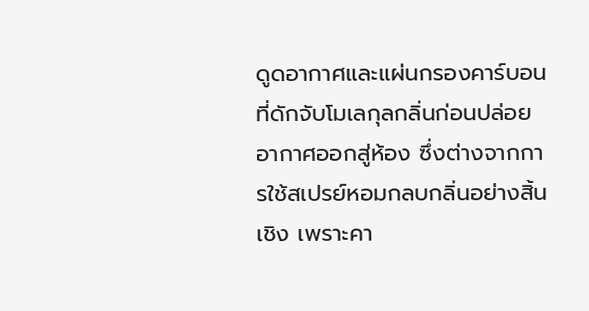ดูดอากาศและแผ่นกรองคาร์บอนที่ดักจับโมเลกุลกลิ่นก่อนปล่อยอากาศออกสู่ห้อง ซึ่งต่างจากการใช้สเปรย์หอมกลบกลิ่นอย่างสิ้นเชิง เพราะคา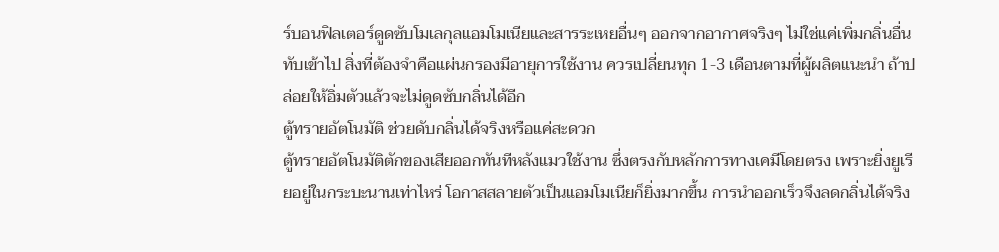ร์บอนฟิลเตอร์ดูดซับโมเลกุลแอมโมเนียและสารระเหยอื่นๆ ออกจากอากาศจริงๆ ไม่ใช่แค่เพิ่มกลิ่นอื่นทับเข้าไป สิ่งที่ต้องจำคือแผ่นกรองมีอายุการใช้งาน ควรเปลี่ยนทุก 1-3 เดือนตามที่ผู้ผลิตแนะนำ ถ้าปล่อยให้อิ่มตัวแล้วจะไม่ดูดซับกลิ่นได้อีก
ตู้ทรายอัตโนมัติ ช่วยดับกลิ่นได้จริงหรือแค่สะดวก
ตู้ทรายอัตโนมัติตักของเสียออกทันทีหลังแมวใช้งาน ซึ่งตรงกับหลักการทางเคมีโดยตรง เพราะยิ่งยูเรียอยู่ในกระบะนานเท่าไหร่ โอกาสสลายตัวเป็นแอมโมเนียก็ยิ่งมากขึ้น การนำออกเร็วจึงลดกลิ่นได้จริง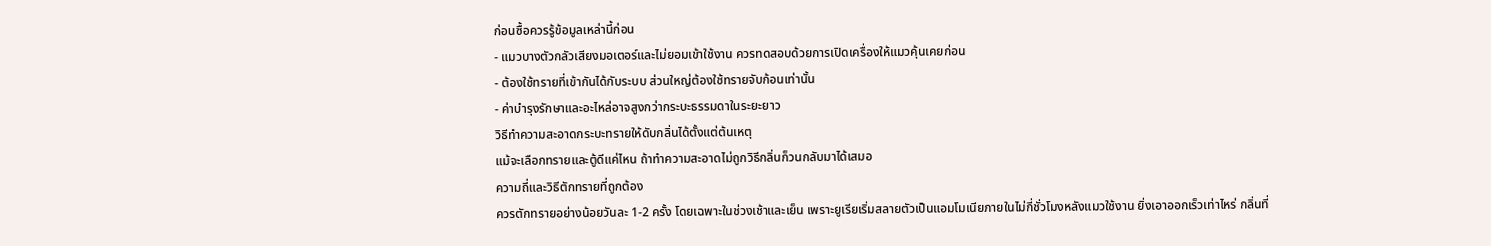ก่อนซื้อควรรู้ข้อมูลเหล่านี้ก่อน
- แมวบางตัวกลัวเสียงมอเตอร์และไม่ยอมเข้าใช้งาน ควรทดสอบด้วยการเปิดเครื่องให้แมวคุ้นเคยก่อน
- ต้องใช้ทรายที่เข้ากันได้กับระบบ ส่วนใหญ่ต้องใช้ทรายจับก้อนเท่านั้น
- ค่าบำรุงรักษาและอะไหล่อาจสูงกว่ากระบะธรรมดาในระยะยาว
วิธีทำความสะอาดกระบะทรายให้ดับกลิ่นได้ตั้งแต่ต้นเหตุ
แม้จะเลือกทรายและตู้ดีแค่ไหน ถ้าทำความสะอาดไม่ถูกวิธีกลิ่นก็วนกลับมาได้เสมอ
ความถี่และวิธีตักทรายที่ถูกต้อง
ควรตักทรายอย่างน้อยวันละ 1-2 ครั้ง โดยเฉพาะในช่วงเช้าและเย็น เพราะยูเรียเริ่มสลายตัวเป็นแอมโมเนียภายในไม่กี่ชั่วโมงหลังแมวใช้งาน ยิ่งเอาออกเร็วเท่าไหร่ กลิ่นที่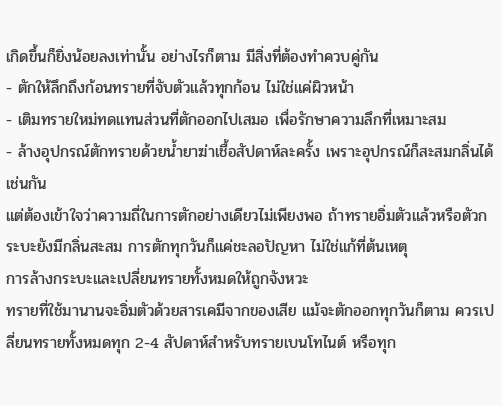เกิดขึ้นก็ยิ่งน้อยลงเท่านั้น อย่างไรก็ตาม มีสิ่งที่ต้องทำควบคู่กัน
- ตักให้ลึกถึงก้อนทรายที่จับตัวแล้วทุกก้อน ไม่ใช่แค่ผิวหน้า
- เติมทรายใหม่ทดแทนส่วนที่ตักออกไปเสมอ เพื่อรักษาความลึกที่เหมาะสม
- ล้างอุปกรณ์ตักทรายด้วยน้ำยาฆ่าเชื้อสัปดาห์ละครั้ง เพราะอุปกรณ์ก็สะสมกลิ่นได้เช่นกัน
แต่ต้องเข้าใจว่าความถี่ในการตักอย่างเดียวไม่เพียงพอ ถ้าทรายอิ่มตัวแล้วหรือตัวกระบะยังมีกลิ่นสะสม การตักทุกวันก็แค่ชะลอปัญหา ไม่ใช่แก้ที่ต้นเหตุ
การล้างกระบะและเปลี่ยนทรายทั้งหมดให้ถูกจังหวะ
ทรายที่ใช้มานานจะอิ่มตัวด้วยสารเคมีจากของเสีย แม้จะตักออกทุกวันก็ตาม ควรเปลี่ยนทรายทั้งหมดทุก 2-4 สัปดาห์สำหรับทรายเบนโทไนต์ หรือทุก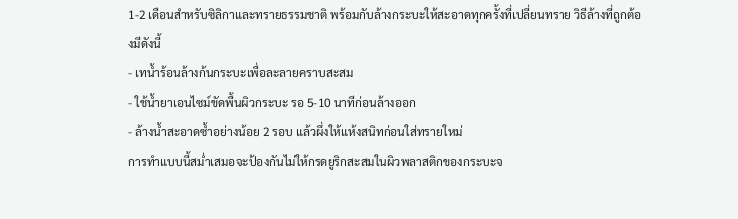1-2 เดือนสำหรับซิลิกาและทรายธรรมชาติ พร้อมกับล้างกระบะให้สะอาดทุกครั้งที่เปลี่ยนทราย วิธีล้างที่ถูกต้องมีดังนี้
- เทน้ำร้อนล้างก้นกระบะเพื่อละลายคราบสะสม
- ใช้น้ำยาเอนไซม์ขัดพื้นผิวกระบะ รอ 5-10 นาทีก่อนล้างออก
- ล้างน้ำสะอาดซ้ำอย่างน้อย 2 รอบ แล้วผึ่งให้แห้งสนิทก่อนใส่ทรายใหม่
การทำแบบนี้สม่ำเสมอจะป้องกันไม่ให้กรดยูริกสะสมในผิวพลาสติกของกระบะจ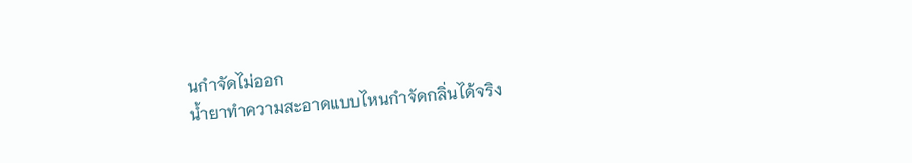นกำจัดไม่ออก
น้ำยาทำความสะอาดแบบไหนกำจัดกลิ่นได้จริง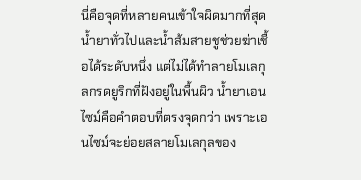นี่คือจุดที่หลายคนเข้าใจผิดมากที่สุด น้ำยาทั่วไปและน้ำส้มสายชูช่วยฆ่าเชื้อได้ระดับหนึ่ง แต่ไม่ได้ทำลายโมเลกุลกรดยูริกที่ฝังอยู่ในพื้นผิว น้ำยาเอนไซม์คือคำตอบที่ตรงจุดกว่า เพราะเอนไซม์จะย่อยสลายโมเลกุลของ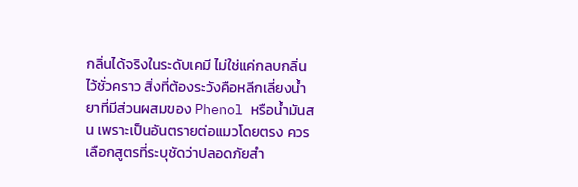กลิ่นได้จริงในระดับเคมี ไม่ใช่แค่กลบกลิ่นไว้ชั่วคราว สิ่งที่ต้องระวังคือหลีกเลี่ยงน้ำยาที่มีส่วนผสมของ Phenol หรือน้ำมันสน เพราะเป็นอันตรายต่อแมวโดยตรง ควรเลือกสูตรที่ระบุชัดว่าปลอดภัยสำ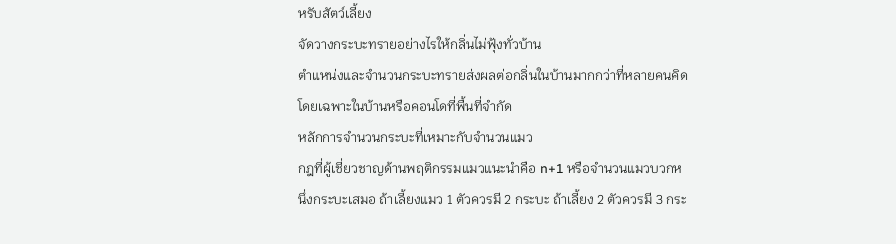หรับสัตว์เลี้ยง
จัดวางกระบะทรายอย่างไรให้กลิ่นไม่ฟุ้งทั่วบ้าน
ตำแหน่งและจำนวนกระบะทรายส่งผลต่อกลิ่นในบ้านมากกว่าที่หลายคนคิด โดยเฉพาะในบ้านหรือคอนโดที่พื้นที่จำกัด
หลักการจำนวนกระบะที่เหมาะกับจำนวนแมว
กฎที่ผู้เชี่ยวชาญด้านพฤติกรรมแมวแนะนำคือ n+1 หรือจำนวนแมวบวกหนึ่งกระบะเสมอ ถ้าเลี้ยงแมว 1 ตัวควรมี 2 กระบะ ถ้าเลี้ยง 2 ตัวควรมี 3 กระ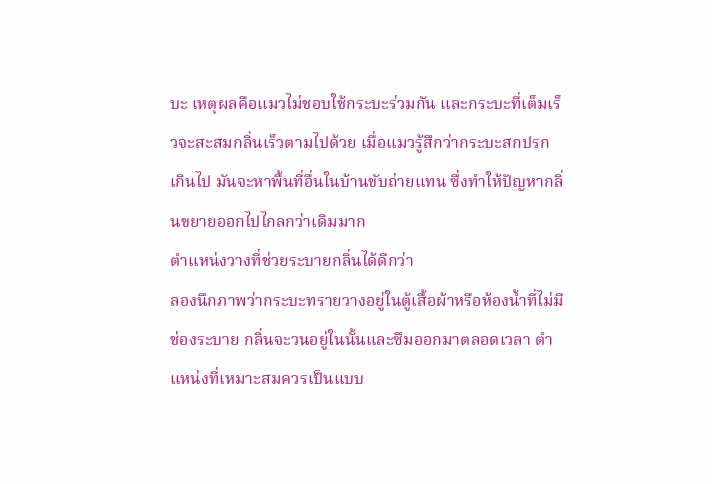บะ เหตุผลคือแมวไม่ชอบใช้กระบะร่วมกัน และกระบะที่เต็มเร็วจะสะสมกลิ่นเร็วตามไปด้วย เมื่อแมวรู้สึกว่ากระบะสกปรกเกินไป มันจะหาพื้นที่อื่นในบ้านขับถ่ายแทน ซึ่งทำให้ปัญหากลิ่นขยายออกไปไกลกว่าเดิมมาก
ตำแหน่งวางที่ช่วยระบายกลิ่นได้ดีกว่า
ลองนึกภาพว่ากระบะทรายวางอยู่ในตู้เสื้อผ้าหรือห้องน้ำที่ไม่มีช่องระบาย กลิ่นจะวนอยู่ในนั้นและซึมออกมาตลอดเวลา ตำแหน่งที่เหมาะสมควรเป็นแบบ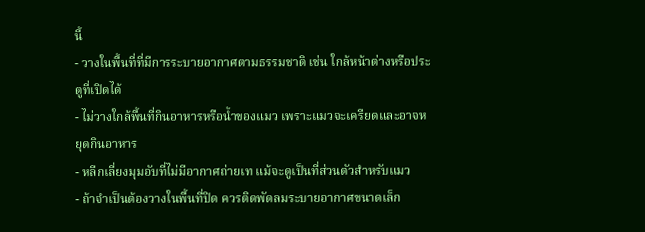นี้
- วางในพื้นที่ที่มีการระบายอากาศตามธรรมชาติ เช่น ใกล้หน้าต่างหรือประตูที่เปิดได้
- ไม่วางใกล้พื้นที่กินอาหารหรือน้ำของแมว เพราะแมวจะเครียดและอาจหยุดกินอาหาร
- หลีกเลี่ยงมุมอับที่ไม่มีอากาศถ่ายเท แม้จะดูเป็นที่ส่วนตัวสำหรับแมว
- ถ้าจำเป็นต้องวางในพื้นที่ปิด ควรติดพัดลมระบายอากาศขนาดเล็ก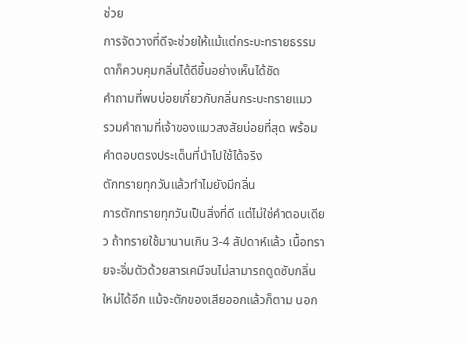ช่วย
การจัดวางที่ดีจะช่วยให้แม้แต่กระบะทรายธรรมดาก็ควบคุมกลิ่นได้ดีขึ้นอย่างเห็นได้ชัด
คำถามที่พบบ่อยเกี่ยวกับกลิ่นกระบะทรายแมว
รวมคำถามที่เจ้าของแมวสงสัยบ่อยที่สุด พร้อมคำตอบตรงประเด็นที่นำไปใช้ได้จริง
ตักทรายทุกวันแล้วทำไมยังมีกลิ่น
การตักทรายทุกวันเป็นสิ่งที่ดี แต่ไม่ใช่คำตอบเดียว ถ้าทรายใช้มานานเกิน 3-4 สัปดาห์แล้ว เนื้อทรายจะอิ่มตัวด้วยสารเคมีจนไม่สามารถดูดซับกลิ่นใหม่ได้อีก แม้จะตักของเสียออกแล้วก็ตาม นอก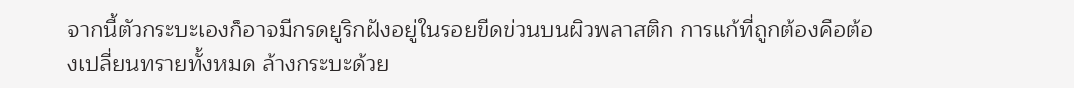จากนี้ตัวกระบะเองก็อาจมีกรดยูริกฝังอยู่ในรอยขีดข่วนบนผิวพลาสติก การแก้ที่ถูกต้องคือต้องเปลี่ยนทรายทั้งหมด ล้างกระบะด้วย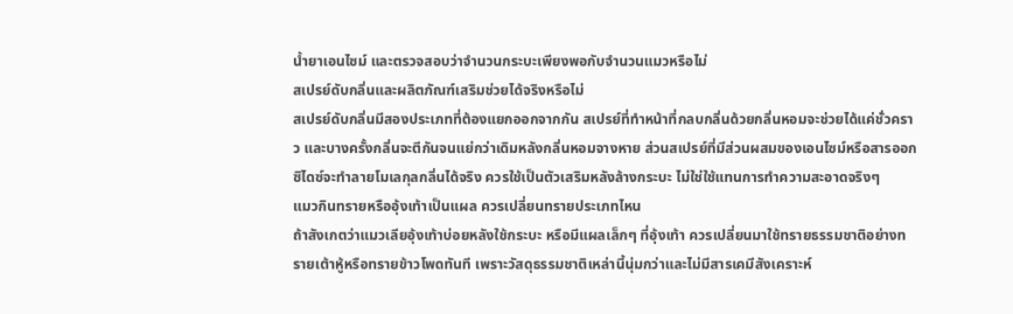น้ำยาเอนไซม์ และตรวจสอบว่าจำนวนกระบะเพียงพอกับจำนวนแมวหรือไม่
สเปรย์ดับกลิ่นและผลิตภัณฑ์เสริมช่วยได้จริงหรือไม่
สเปรย์ดับกลิ่นมีสองประเภทที่ต้องแยกออกจากกัน สเปรย์ที่ทำหน้าที่กลบกลิ่นด้วยกลิ่นหอมจะช่วยได้แค่ชั่วคราว และบางครั้งกลิ่นจะตีกันจนแย่กว่าเดิมหลังกลิ่นหอมจางหาย ส่วนสเปรย์ที่มีส่วนผสมของเอนไซม์หรือสารออกซิไดซ์จะทำลายโมเลกุลกลิ่นได้จริง ควรใช้เป็นตัวเสริมหลังล้างกระบะ ไม่ใช่ใช้แทนการทำความสะอาดจริงๆ
แมวกินทรายหรืออุ้งเท้าเป็นแผล ควรเปลี่ยนทรายประเภทไหน
ถ้าสังเกตว่าแมวเลียอุ้งเท้าบ่อยหลังใช้กระบะ หรือมีแผลเล็กๆ ที่อุ้งเท้า ควรเปลี่ยนมาใช้ทรายธรรมชาติอย่างทรายเต้าหู้หรือทรายข้าวโพดทันที เพราะวัสดุธรรมชาติเหล่านี้นุ่มกว่าและไม่มีสารเคมีสังเคราะห์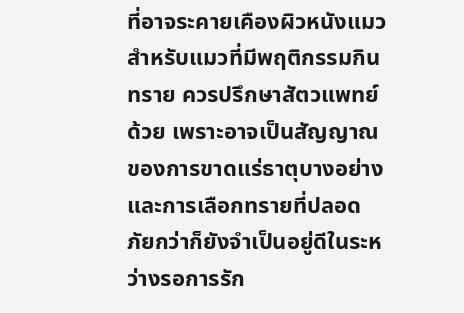ที่อาจระคายเคืองผิวหนังแมว สำหรับแมวที่มีพฤติกรรมกินทราย ควรปรึกษาสัตวแพทย์ด้วย เพราะอาจเป็นสัญญาณของการขาดแร่ธาตุบางอย่าง และการเลือกทรายที่ปลอดภัยกว่าก็ยังจำเป็นอยู่ดีในระหว่างรอการรัก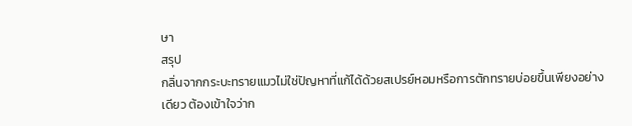ษา
สรุป
กลิ่นจากกระบะทรายแมวไม่ใช่ปัญหาที่แก้ได้ด้วยสเปรย์หอมหรือการตักทรายบ่อยขึ้นเพียงอย่างเดียว ต้องเข้าใจว่าก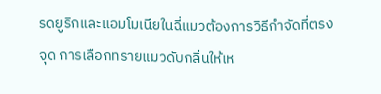รดยูริกและแอมโมเนียในฉี่แมวต้องการวิธีกำจัดที่ตรงจุด การเลือกทรายแมวดับกลิ่นให้เห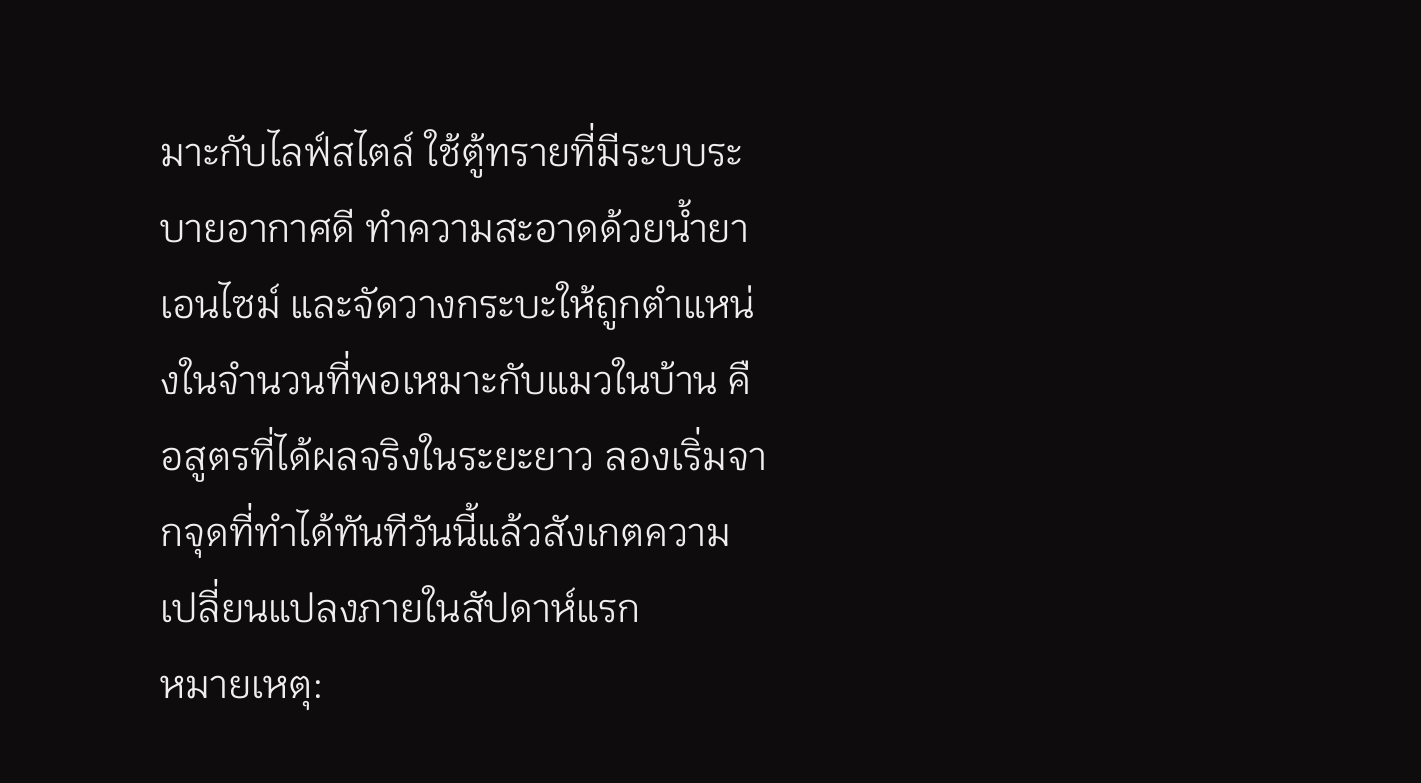มาะกับไลฟ์สไตล์ ใช้ตู้ทรายที่มีระบบระบายอากาศดี ทำความสะอาดด้วยน้ำยาเอนไซม์ และจัดวางกระบะให้ถูกตำแหน่งในจำนวนที่พอเหมาะกับแมวในบ้าน คือสูตรที่ได้ผลจริงในระยะยาว ลองเริ่มจากจุดที่ทำได้ทันทีวันนี้แล้วสังเกตความเปลี่ยนแปลงภายในสัปดาห์แรก
หมายเหตุ: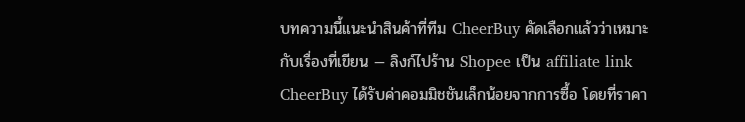บทความนี้แนะนำสินค้าที่ทีม CheerBuy คัดเลือกแล้วว่าเหมาะกับเรื่องที่เขียน — ลิงก์ไปร้าน Shopee เป็น affiliate link CheerBuy ได้รับค่าคอมมิชชันเล็กน้อยจากการซื้อ โดยที่ราคา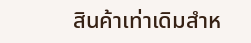สินค้าเท่าเดิมสำห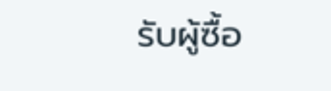รับผู้ซื้อ